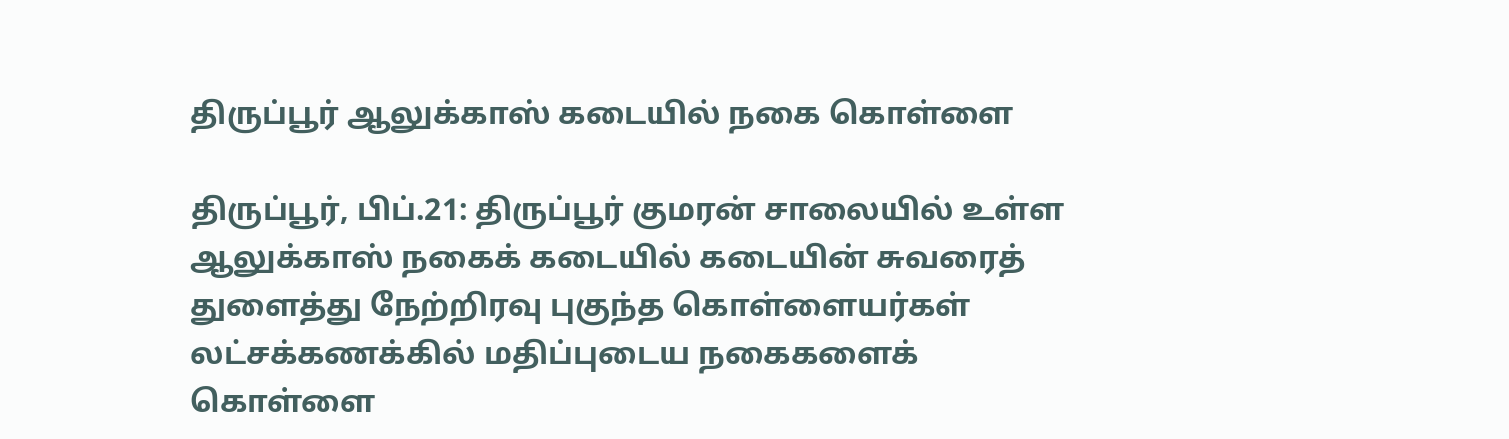திருப்பூர் ஆலுக்காஸ் கடையில் நகை கொள்ளை

திருப்பூர், பிப்.21: திருப்பூர் குமரன் சாலையில் உள்ள ஆலுக்காஸ் நகைக் கடையில் கடையின் சுவரைத் துளைத்து நேற்றிரவு புகுந்த கொள்ளையர்கள் லட்சக்கணக்கில் மதிப்புடைய நகைகளைக் கொள்ளை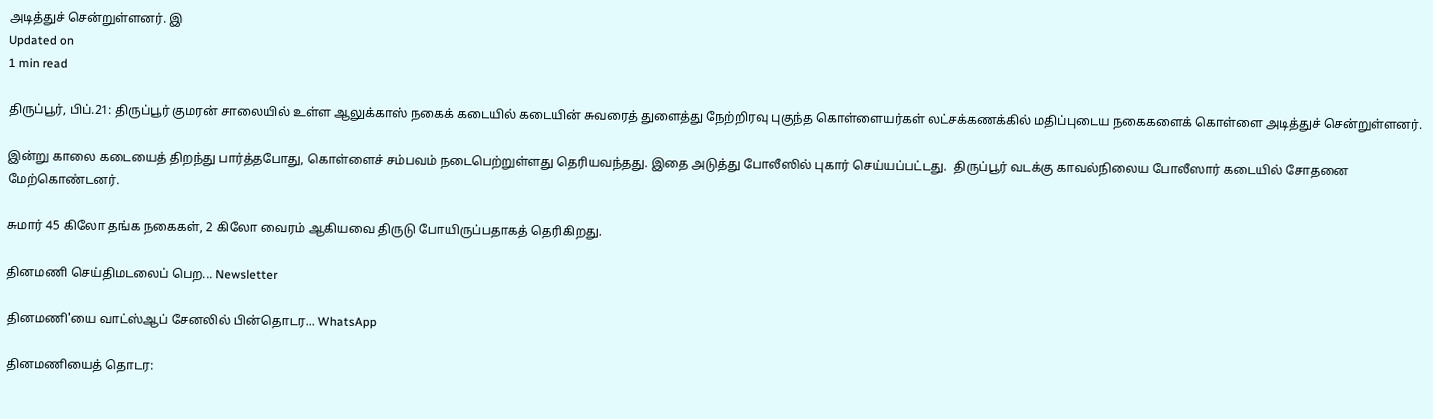அடித்துச் சென்றுள்ளனர். இ
Updated on
1 min read

திருப்பூர், பிப்.21: திருப்பூர் குமரன் சாலையில் உள்ள ஆலுக்காஸ் நகைக் கடையில் கடையின் சுவரைத் துளைத்து நேற்றிரவு புகுந்த கொள்ளையர்கள் லட்சக்கணக்கில் மதிப்புடைய நகைகளைக் கொள்ளை அடித்துச் சென்றுள்ளனர்.

இன்று காலை கடையைத் திறந்து பார்த்தபோது, கொள்ளைச் சம்பவம் நடைபெற்றுள்ளது தெரியவந்தது. இதை அடுத்து போலீஸில் புகார் செய்யப்பட்டது.  திருப்பூர் வடக்கு காவல்நிலைய போலீஸார் கடையில் சோதனை மேற்கொண்டனர்.

சுமார் 45 கிலோ தங்க நகைகள், 2 கிலோ வைரம் ஆகியவை திருடு போயிருப்பதாகத் தெரிகிறது.

தினமணி செய்திமடலைப் பெற... Newsletter

தினமணி'யை வாட்ஸ்ஆப் சேனலில் பின்தொடர... WhatsApp

தினமணியைத் தொடர: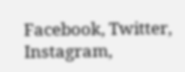Facebook, Twitter, Instagram,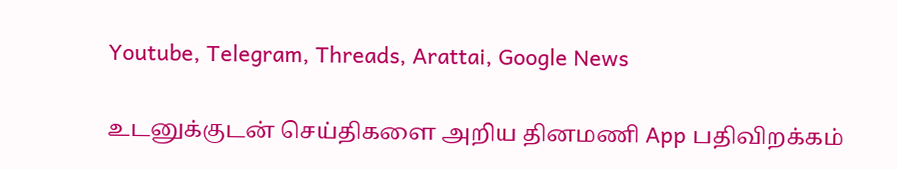Youtube, Telegram, Threads, Arattai, Google News

உடனுக்குடன் செய்திகளை அறிய தினமணி App பதிவிறக்கம்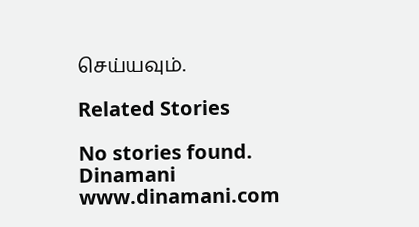செய்யவும்.

Related Stories

No stories found.
Dinamani
www.dinamani.com